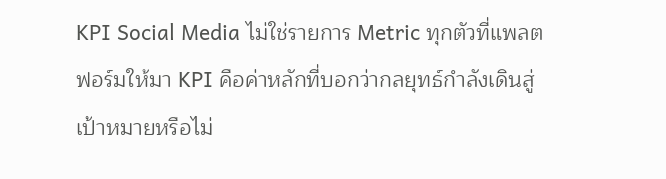KPI Social Media ไม่ใช่รายการ Metric ทุกตัวที่แพลตฟอร์มให้มา KPI คือค่าหลักที่บอกว่ากลยุทธ์กำลังเดินสู่เป้าหมายหรือไม่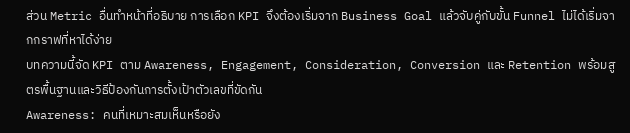ส่วน Metric อื่นทำหน้าที่อธิบาย การเลือก KPI จึงต้องเริ่มจาก Business Goal แล้วจับคู่กับขั้น Funnel ไม่ได้เริ่มจากกราฟที่หาได้ง่าย
บทความนี้จัด KPI ตาม Awareness, Engagement, Consideration, Conversion และ Retention พร้อมสูตรพื้นฐานและวิธีป้องกันการตั้งเป้าตัวเลขที่ขัดกัน
Awareness: คนที่เหมาะสมเห็นหรือยัง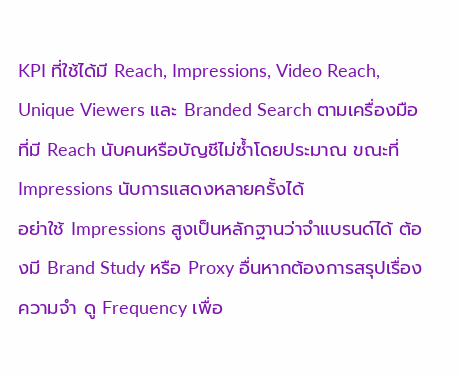KPI ที่ใช้ได้มี Reach, Impressions, Video Reach, Unique Viewers และ Branded Search ตามเครื่องมือที่มี Reach นับคนหรือบัญชีไม่ซ้ำโดยประมาณ ขณะที่ Impressions นับการแสดงหลายครั้งได้
อย่าใช้ Impressions สูงเป็นหลักฐานว่าจำแบรนด์ได้ ต้องมี Brand Study หรือ Proxy อื่นหากต้องการสรุปเรื่องความจำ ดู Frequency เพื่อ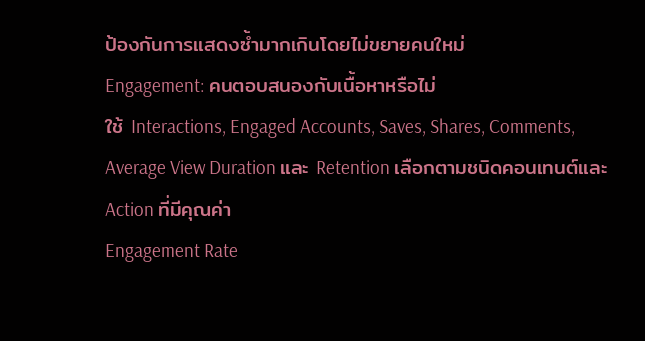ป้องกันการแสดงซ้ำมากเกินโดยไม่ขยายคนใหม่
Engagement: คนตอบสนองกับเนื้อหาหรือไม่
ใช้ Interactions, Engaged Accounts, Saves, Shares, Comments, Average View Duration และ Retention เลือกตามชนิดคอนเทนต์และ Action ที่มีคุณค่า
Engagement Rate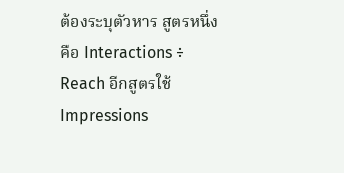ต้องระบุตัวหาร สูตรหนึ่งคือ Interactions ÷ Reach อีกสูตรใช้ Impressions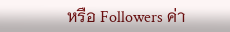หรือ Followers ค่า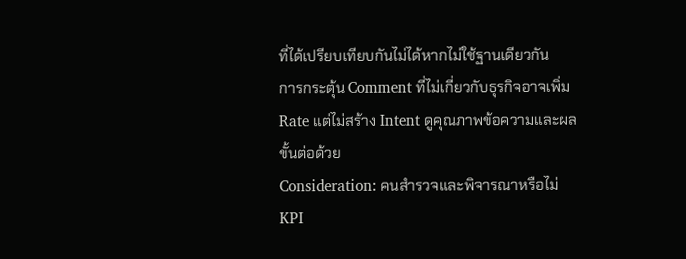ที่ได้เปรียบเทียบกันไม่ได้หากไม่ใช้ฐานเดียวกัน
การกระตุ้น Comment ที่ไม่เกี่ยวกับธุรกิจอาจเพิ่ม Rate แต่ไม่สร้าง Intent ดูคุณภาพข้อความและผลขั้นต่อด้วย
Consideration: คนสำรวจและพิจารณาหรือไม่
KPI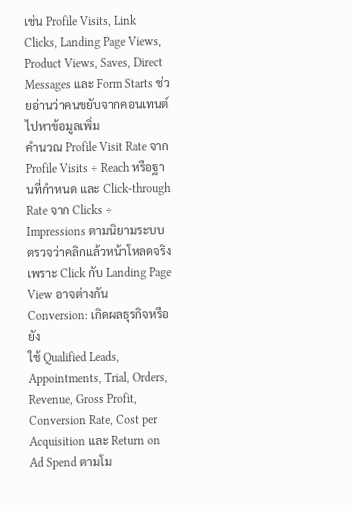เช่น Profile Visits, Link Clicks, Landing Page Views, Product Views, Saves, Direct Messages และ Form Starts ช่วยอ่านว่าคนขยับจากคอนเทนต์ไปหาข้อมูลเพิ่ม
คำนวณ Profile Visit Rate จาก Profile Visits ÷ Reach หรือฐานที่กำหนด และ Click-through Rate จาก Clicks ÷ Impressions ตามนิยามระบบ ตรวจว่าคลิกแล้วหน้าโหลดจริง เพราะ Click กับ Landing Page View อาจต่างกัน
Conversion: เกิดผลธุรกิจหรือยัง
ใช้ Qualified Leads, Appointments, Trial, Orders, Revenue, Gross Profit, Conversion Rate, Cost per Acquisition และ Return on Ad Spend ตามโม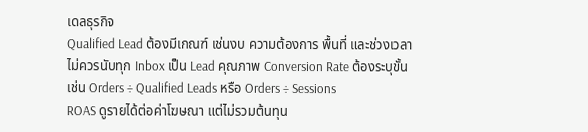เดลธุรกิจ
Qualified Lead ต้องมีเกณฑ์ เช่นงบ ความต้องการ พื้นที่ และช่วงเวลา ไม่ควรนับทุก Inbox เป็น Lead คุณภาพ Conversion Rate ต้องระบุขั้น เช่น Orders ÷ Qualified Leads หรือ Orders ÷ Sessions
ROAS ดูรายได้ต่อค่าโฆษณา แต่ไม่รวมต้นทุน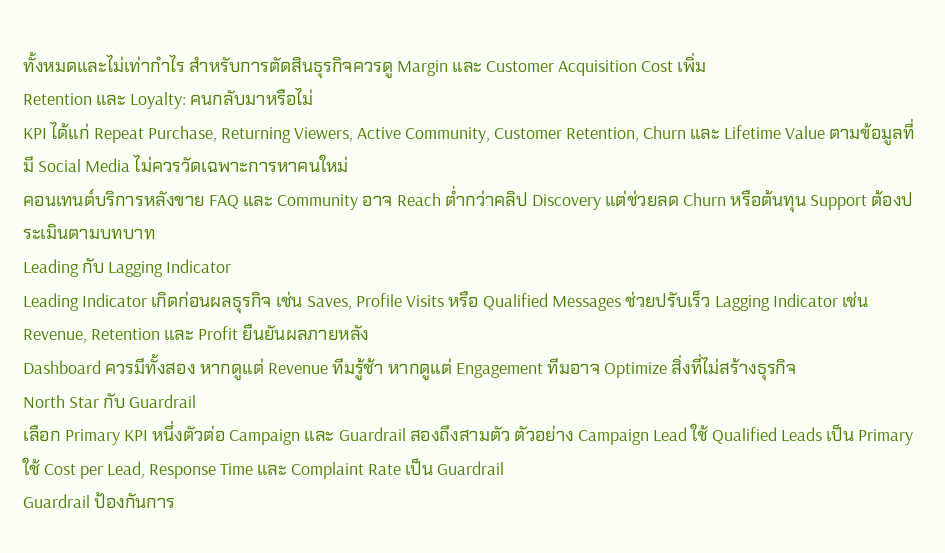ทั้งหมดและไม่เท่ากำไร สำหรับการตัดสินธุรกิจควรดู Margin และ Customer Acquisition Cost เพิ่ม
Retention และ Loyalty: คนกลับมาหรือไม่
KPI ได้แก่ Repeat Purchase, Returning Viewers, Active Community, Customer Retention, Churn และ Lifetime Value ตามข้อมูลที่มี Social Media ไม่ควรวัดเฉพาะการหาคนใหม่
คอนเทนต์บริการหลังขาย FAQ และ Community อาจ Reach ต่ำกว่าคลิป Discovery แต่ช่วยลด Churn หรือต้นทุน Support ต้องประเมินตามบทบาท
Leading กับ Lagging Indicator
Leading Indicator เกิดก่อนผลธุรกิจ เช่น Saves, Profile Visits หรือ Qualified Messages ช่วยปรับเร็ว Lagging Indicator เช่น Revenue, Retention และ Profit ยืนยันผลภายหลัง
Dashboard ควรมีทั้งสอง หากดูแต่ Revenue ทีมรู้ช้า หากดูแต่ Engagement ทีมอาจ Optimize สิ่งที่ไม่สร้างธุรกิจ
North Star กับ Guardrail
เลือก Primary KPI หนึ่งตัวต่อ Campaign และ Guardrail สองถึงสามตัว ตัวอย่าง Campaign Lead ใช้ Qualified Leads เป็น Primary ใช้ Cost per Lead, Response Time และ Complaint Rate เป็น Guardrail
Guardrail ป้องกันการ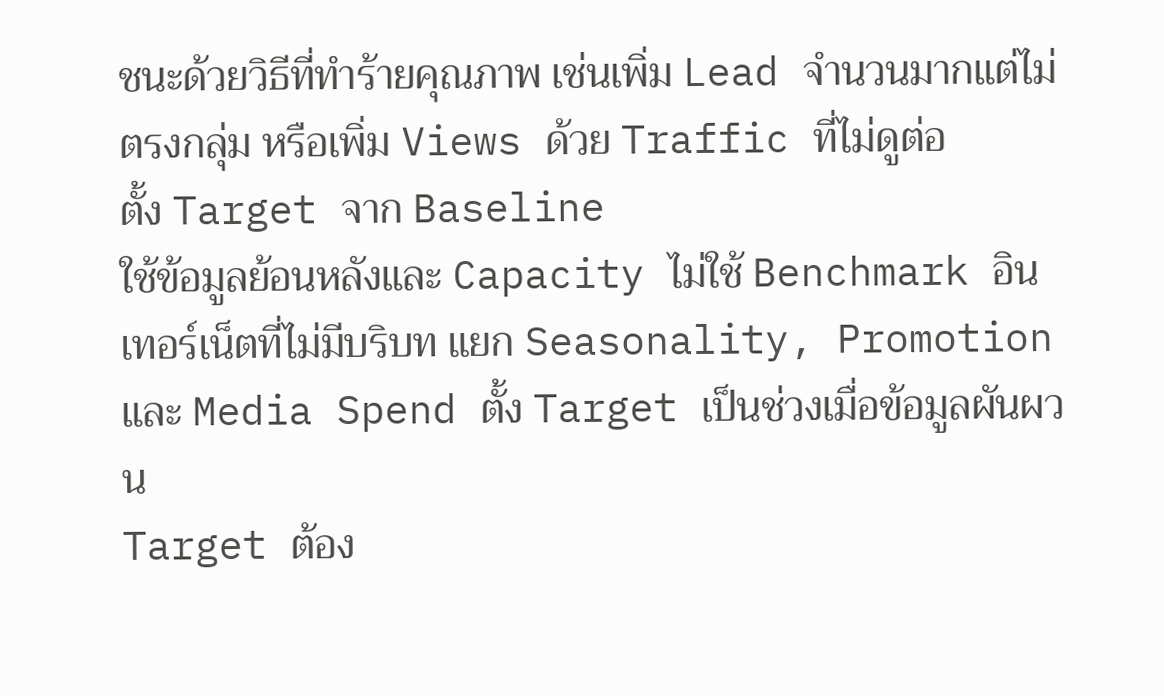ชนะด้วยวิธีที่ทำร้ายคุณภาพ เช่นเพิ่ม Lead จำนวนมากแต่ไม่ตรงกลุ่ม หรือเพิ่ม Views ด้วย Traffic ที่ไม่ดูต่อ
ตั้ง Target จาก Baseline
ใช้ข้อมูลย้อนหลังและ Capacity ไม่ใช้ Benchmark อินเทอร์เน็ตที่ไม่มีบริบท แยก Seasonality, Promotion และ Media Spend ตั้ง Target เป็นช่วงเมื่อข้อมูลผันผวน
Target ต้อง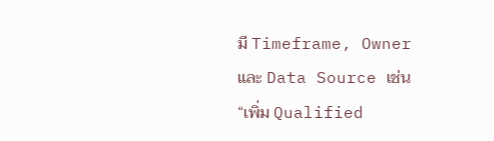มี Timeframe, Owner และ Data Source เช่น “เพิ่ม Qualified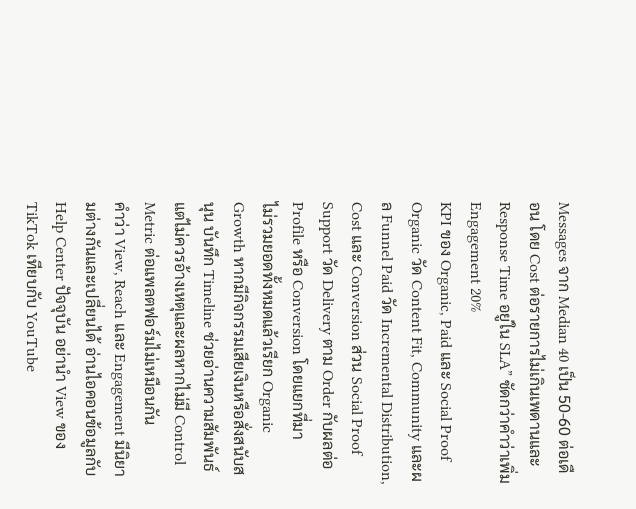Messages จาก Median 40 เป็น 50-60 ต่อเดือน โดย Cost ต่อรายการไม่เกินเพดานและ Response Time อยู่ใน SLA” ชัดกว่าคำว่าเพิ่ม Engagement 20%
KPI ของ Organic, Paid และ Social Proof
Organic วัด Content Fit, Community และผล Funnel Paid วัด Incremental Distribution, Cost และ Conversion ส่วน Social Proof Support วัด Delivery ตาม Order กับผลต่อ Profile หรือ Conversion โดยแยกที่มา
ไม่รวมยอดทั้งหมดแล้วเรียก Organic Growth หากมีกิจกรรมเสียเงินหรือสั่งสนับสนุน บันทึก Timeline ช่วยอ่านความสัมพันธ์ แต่ไม่ควรอ้างเหตุและผลหากไม่มี Control
Metric ต่อแพลตฟอร์มไม่เหมือนกัน
คำว่า View, Reach และ Engagement มีนิยามต่างกันและเปลี่ยนได้ อ่านไอคอนข้อมูลกับ Help Center ปัจจุบัน อย่านำ View ของ TikTok เทียบกับ YouTube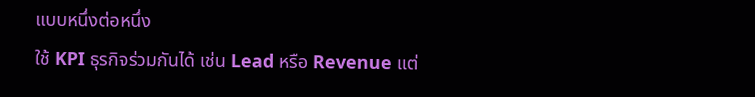แบบหนึ่งต่อหนึ่ง
ใช้ KPI ธุรกิจร่วมกันได้ เช่น Lead หรือ Revenue แต่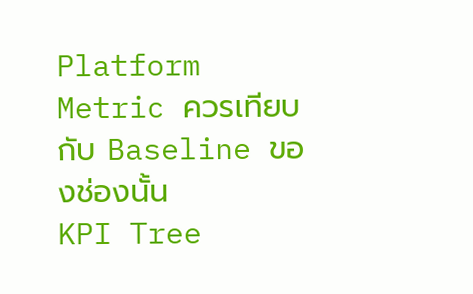Platform Metric ควรเทียบกับ Baseline ของช่องนั้น
KPI Tree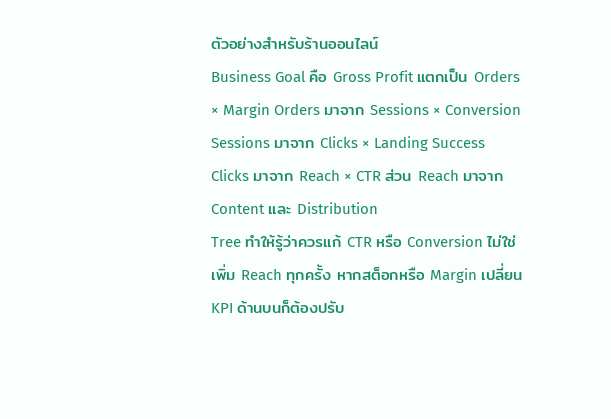ตัวอย่างสำหรับร้านออนไลน์
Business Goal คือ Gross Profit แตกเป็น Orders × Margin Orders มาจาก Sessions × Conversion Sessions มาจาก Clicks × Landing Success Clicks มาจาก Reach × CTR ส่วน Reach มาจาก Content และ Distribution
Tree ทำให้รู้ว่าควรแก้ CTR หรือ Conversion ไม่ใช่เพิ่ม Reach ทุกครั้ง หากสต็อกหรือ Margin เปลี่ยน KPI ด้านบนก็ต้องปรับ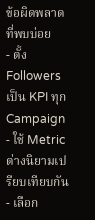ข้อผิดพลาดที่พบบ่อย
- ตั้ง Followers เป็น KPI ทุก Campaign
- ใช้ Metric ต่างนิยามเปรียบเทียบกัน
- เลือก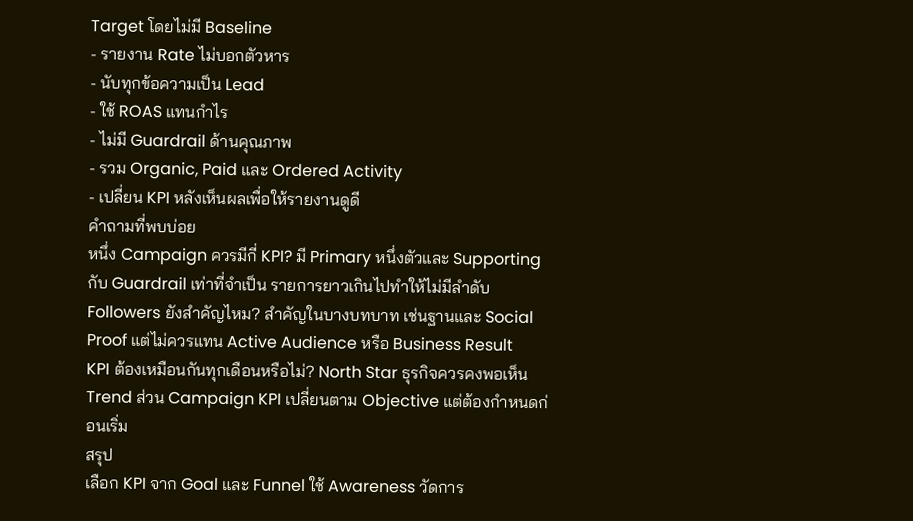Target โดยไม่มี Baseline
- รายงาน Rate ไม่บอกตัวหาร
- นับทุกข้อความเป็น Lead
- ใช้ ROAS แทนกำไร
- ไม่มี Guardrail ด้านคุณภาพ
- รวม Organic, Paid และ Ordered Activity
- เปลี่ยน KPI หลังเห็นผลเพื่อให้รายงานดูดี
คำถามที่พบบ่อย
หนึ่ง Campaign ควรมีกี่ KPI? มี Primary หนึ่งตัวและ Supporting กับ Guardrail เท่าที่จำเป็น รายการยาวเกินไปทำให้ไม่มีลำดับ
Followers ยังสำคัญไหม? สำคัญในบางบทบาท เช่นฐานและ Social Proof แต่ไม่ควรแทน Active Audience หรือ Business Result
KPI ต้องเหมือนกันทุกเดือนหรือไม่? North Star ธุรกิจควรคงพอเห็น Trend ส่วน Campaign KPI เปลี่ยนตาม Objective แต่ต้องกำหนดก่อนเริ่ม
สรุป
เลือก KPI จาก Goal และ Funnel ใช้ Awareness วัดการ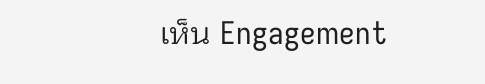เห็น Engagement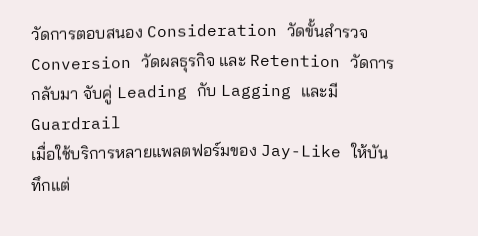วัดการตอบสนอง Consideration วัดขั้นสำรวจ Conversion วัดผลธุรกิจ และ Retention วัดการกลับมา จับคู่ Leading กับ Lagging และมี Guardrail
เมื่อใช้บริการหลายแพลตฟอร์มของ Jay-Like ให้บันทึกแต่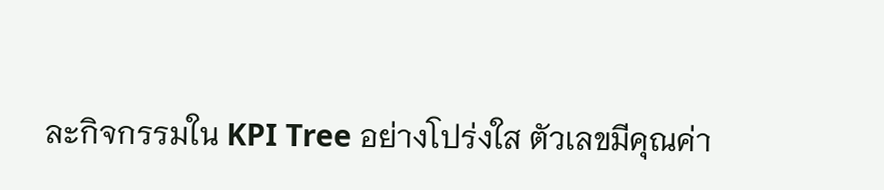ละกิจกรรมใน KPI Tree อย่างโปร่งใส ตัวเลขมีคุณค่า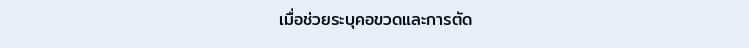เมื่อช่วยระบุคอขวดและการตัด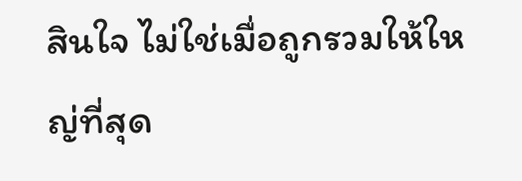สินใจ ไม่ใช่เมื่อถูกรวมให้ใหญ่ที่สุด